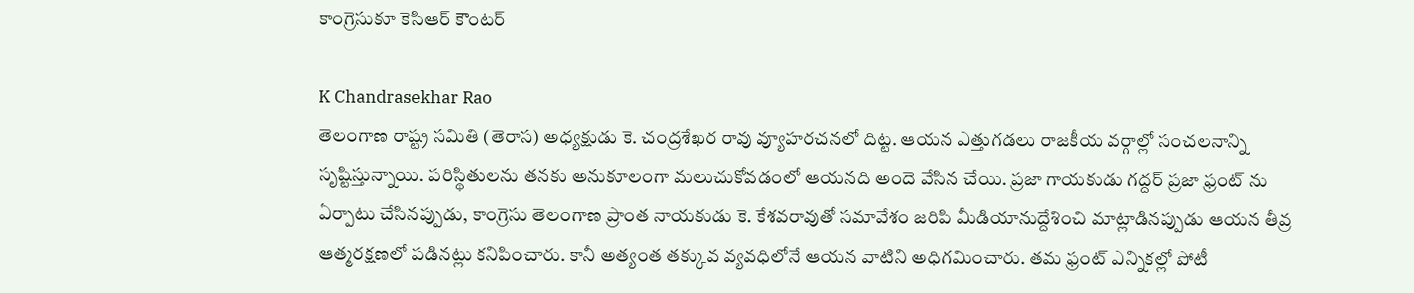కాంగ్రెసుకూ కెసిఆర్ కౌంటర్

K Chandrasekhar Rao
తెలంగాణ రాష్ట్ర సమితి (తెరాస) అధ్యక్షుడు కె. చంద్రశేఖర రావు వ్యూహరచనలో దిట్ట. ఆయన ఎత్తుగడలు రాజకీయ వర్గాల్లో సంచలనాన్ని సృష్టిస్తున్నాయి. పరిస్థితులను తనకు అనుకూలంగా మలుచుకోవడంలో ఆయనది అందె వేసిన చేయి. ప్రజా గాయకుడు గద్దర్ ప్రజా ఫ్రంట్ ను ఏర్పాటు చేసినప్పుడు, కాంగ్రెసు తెలంగాణ ప్రాంత నాయకుడు కె. కేశవరావుతో సమావేశం జరిపి మీడియానుద్దేశించి మాట్లాడినప్పుడు ఆయన తీవ్ర ఆత్మరక్షణలో పడినట్లు కనిపించారు. కానీ అత్యంత తక్కువ వ్యవధిలోనే ఆయన వాటిని అధిగమించారు. తమ ఫ్రంట్ ఎన్నికల్లో పోటీ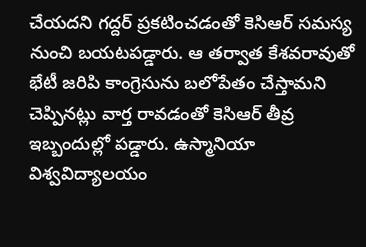చేయదని గద్దర్ ప్రకటించడంతో కెసిఆర్ సమస్య నుంచి బయటపడ్డారు. ఆ తర్వాత కేశవరావుతో భేటీ జరిపి కాంగ్రెసును బలోపేతం చేస్తామని చెప్పినట్లు వార్త రావడంతో కెసిఆర్ తీవ్ర ఇబ్బందుల్లో పడ్డారు. ఉస్మానియా విశ్వవిద్యాలయం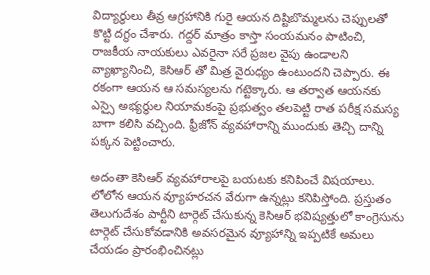విద్యార్థులు తీవ్ర ఆగ్రహానికి గురై ఆయన దిష్టిబొమ్మలను చెప్పులతో కొట్టి దగ్ధం చేశారు. గద్దర్ మాత్రం కాస్తా సంయమనం పాటించి, రాజకీయ నాయకులు ఎవరైనా సరే ప్రజల వైపు ఉండాలని వ్యాఖ్యానించి, కెసిఆర్ తో మిత్ర వైరుధ్యం ఉంటుందని చెప్పారు. ఈ రకంగా ఆయన ఆ సమస్యలను గట్టెక్కారు. ఆ తర్వాత ఆయనకు ఎస్సై అభ్యర్థుల నియామకంపై ప్రభుత్వం తలపెట్టి రాత పరీక్ష సమస్య బాగా కలిసి వచ్చింది. ఫ్రీజోన్ వ్యవహారాన్ని ముందుకు తెచ్చి దాన్ని పక్కన పెట్టించారు.

అదంతా కెసిఆర్ వ్యవహారాలపై బయటకు కనిపించే విషయాలు. లోలోన ఆయన వ్యూహరచన వేరుగా ఉన్నట్లు కనిపిస్తోంది. ప్రస్తుతం తెలుగుదేశం పార్టీని టార్గెట్ చేసుకున్న కెసిఆర్ భవిష్యత్తులో కాంగ్రెసును టార్గెట్ చేసుకోవడానికి అవసరమైన వ్యూహాన్ని ఇప్పటికే అమలు చేయడం ప్రారంభించినట్లు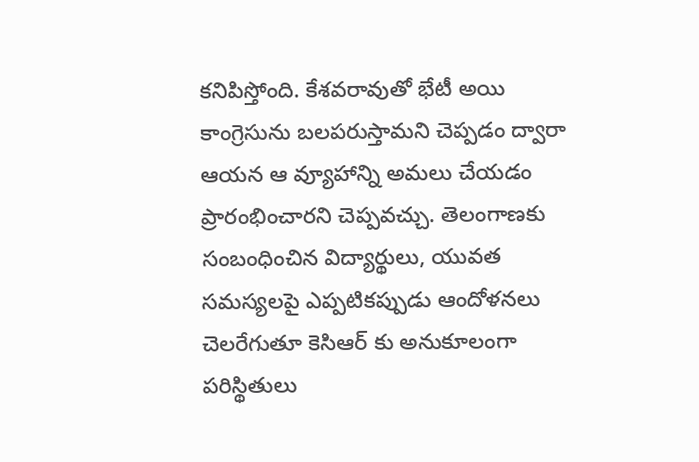కనిపిస్తోంది. కేశవరావుతో భేటీ అయి కాంగ్రెసును బలపరుస్తామని చెప్పడం ద్వారా ఆయన ఆ వ్యూహాన్ని అమలు చేయడం ప్రారంభించారని చెప్పవచ్చు. తెలంగాణకు సంబంధించిన విద్యార్థులు, యువత సమస్యలపై ఎప్పటికప్పుడు ఆందోళనలు చెలరేగుతూ కెసిఆర్ కు అనుకూలంగా పరిస్థితులు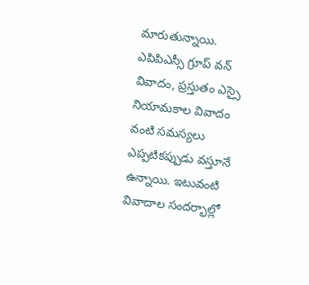మారుతున్నాయి. ఎపిపిఎస్సీ గ్రూప్ వన్ వివాదం, ప్రస్తుతం ఎస్సై నియామకాల వివాదం వంటి సమస్యలు ఎప్పటికప్పుడు వస్తూనే ఉన్నాయి. ఇటువంటి వివాదాల సందర్భాల్లో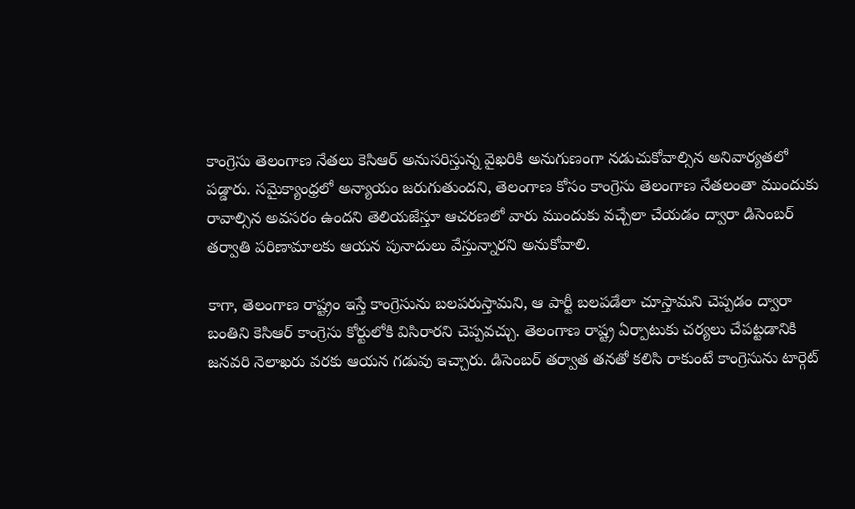కాంగ్రెసు తెలంగాణ నేతలు కెసిఆర్ అనుసరిస్తున్న వైఖరికి అనుగుణంగా నడుచుకోవాల్సిన అనివార్యతలో పడ్డారు. సమైక్యాంధ్రలో అన్యాయం జరుగుతుందని, తెలంగాణ కోసం కాంగ్రెసు తెలంగాణ నేతలంతా ముందుకు రావాల్సిన అవసరం ఉందని తెలియజేస్తూ ఆచరణలో వారు ముందుకు వచ్చేలా చేయడం ద్వారా డిసెంబర్ తర్వాతి పరిణామాలకు ఆయన పునాదులు వేస్తున్నారని అనుకోవాలి.

కాగా, తెలంగాణ రాష్ట్రం ఇస్తే కాంగ్రెసును బలపరుస్తామని, ఆ పార్టీ బలపడేలా చూస్తామని చెప్పడం ద్వారా బంతిని కెసిఆర్ కాంగ్రెసు కోర్టులోకి విసిరారని చెప్పవచ్చు. తెలంగాణ రాష్ట్ర ఏర్పాటుకు చర్యలు చేపట్టడానికి జనవరి నెలాఖరు వరకు ఆయన గడువు ఇచ్చారు. డిసెంబర్ తర్వాత తనతో కలిసి రాకుంటే కాంగ్రెసును టార్గెట్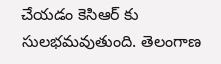చేయడం కెసిఆర్ కు సులభమవుతుంది. తెలంగాణ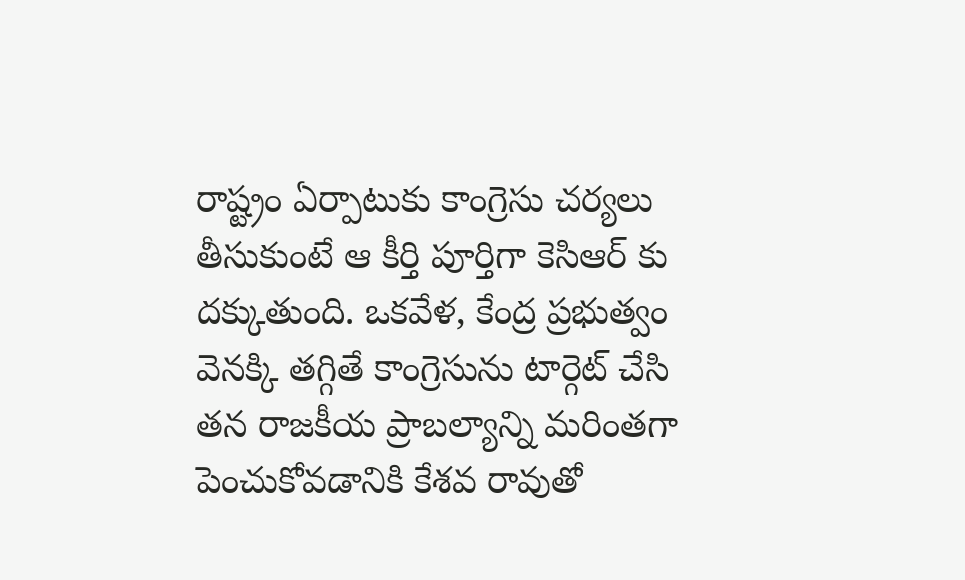రాష్ట్రం ఏర్పాటుకు కాంగ్రెసు చర్యలు తీసుకుంటే ఆ కీర్తి పూర్తిగా కెసిఆర్ కు దక్కుతుంది. ఒకవేళ, కేంద్ర ప్రభుత్వం వెనక్కి తగ్గితే కాంగ్రెసును టార్గెట్ చేసి తన రాజకీయ ప్రాబల్యాన్ని మరింతగా పెంచుకోవడానికి కేశవ రావుతో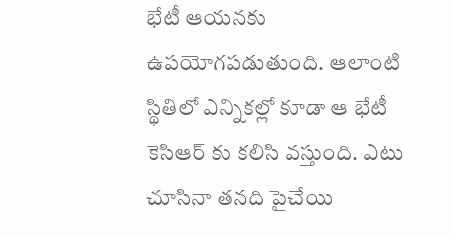భేటీ ఆయనకు ఉపయోగపడుతుంది. ఆలాంటి స్థితిలో ఎన్నికల్లో కూడా ఆ భేటీ కెసిఆర్ కు కలిసి వస్తుంది. ఎటు చూసినా తనది పైచేయి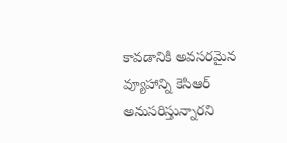కావడానికి అవసరమైన వ్యూహాన్ని కెసిఆర్ అనుసరిస్తున్నారని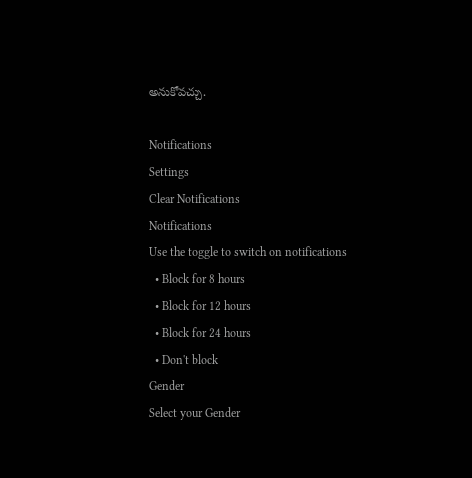అనుకోవచ్చు.

Notifications
Settings
Clear Notifications
Notifications
Use the toggle to switch on notifications
  • Block for 8 hours
  • Block for 12 hours
  • Block for 24 hours
  • Don't block
Gender
Select your Gender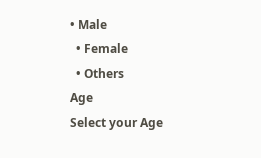• Male
  • Female
  • Others
Age
Select your Age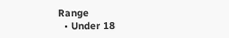Range
  • Under 18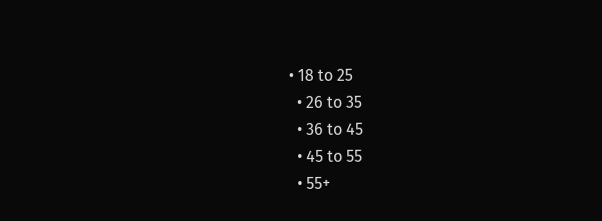• 18 to 25
  • 26 to 35
  • 36 to 45
  • 45 to 55
  • 55+